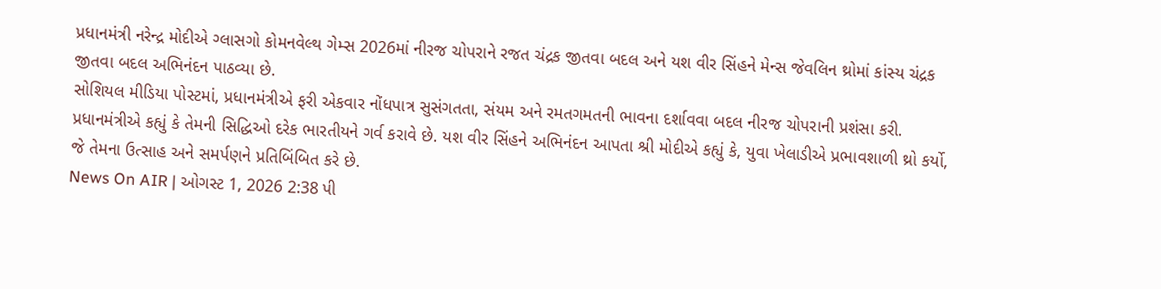પ્રધાનમંત્રી નરેન્દ્ર મોદીએ ગ્લાસગો કોમનવેલ્થ ગેમ્સ 2026માં નીરજ ચોપરાને રજત ચંદ્રક જીતવા બદલ અને યશ વીર સિંહને મેન્સ જેવલિન થ્રોમાં કાંસ્ય ચંદ્રક જીતવા બદલ અભિનંદન પાઠવ્યા છે.
સોશિયલ મીડિયા પોસ્ટમાં, પ્રધાનમંત્રીએ ફરી એકવાર નોંધપાત્ર સુસંગતતા, સંયમ અને રમતગમતની ભાવના દર્શાવવા બદલ નીરજ ચોપરાની પ્રશંસા કરી. પ્રધાનમંત્રીએ કહ્યું કે તેમની સિદ્ધિઓ દરેક ભારતીયને ગર્વ કરાવે છે. યશ વીર સિંહને અભિનંદન આપતા શ્રી મોદીએ કહ્યું કે, યુવા ખેલાડીએ પ્રભાવશાળી થ્રો કર્યો, જે તેમના ઉત્સાહ અને સમર્પણને પ્રતિબિંબિત કરે છે.
News On AIR | ઓગસ્ટ 1, 2026 2:38 પી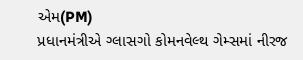એમ(PM)
પ્રધાનમંત્રીએ ગ્લાસગો કોમનવેલ્થ ગેમ્સમાં નીરજ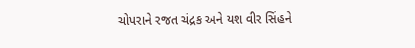ચોપરાને રજત ચંદ્રક અને યશ વીર સિંહને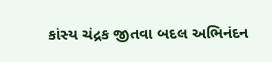કાંસ્ય ચંદ્રક જીતવા બદલ અભિનંદન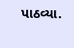પાઠવ્યા.